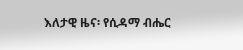እለታዊ ዜና፡ የሲዳማ ብሔር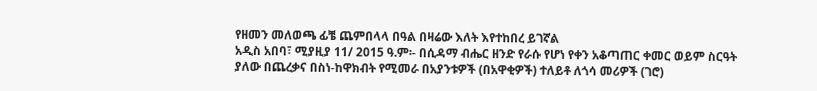የዘመን መለወጫ ፊቼ ጨምበላላ በዓል በዛሬው እለት እየተከበረ ይገኛል
አዲስ አበባ፣ ሚያዚያ 11/ 2015 ዓ.ም፡- በሲዳማ ብሔር ዘንድ የራሱ የሆነ የቀን አቆጣጠር ቀመር ወይም ስርዓት ያለው በጨረቃና በስነ-ከዋክብት የሚመራ በአያንቱዎች (በአዋቂዎች) ተለይቶ ለጎሳ መሪዎች (ገሮ)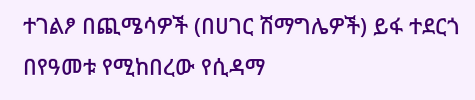ተገልፆ በጪሜሳዎች (በሀገር ሽማግሌዎች) ይፋ ተደርጎ በየዓመቱ የሚከበረው የሲዳማ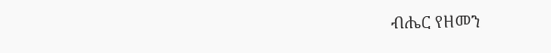ብሔር የዘመን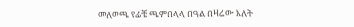መለወጫ የፊቼ ጫምበላላ በዓል በዛሬው እለት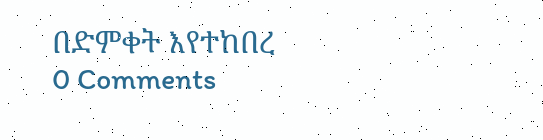በድምቀት እየተከበረ
0 Comments